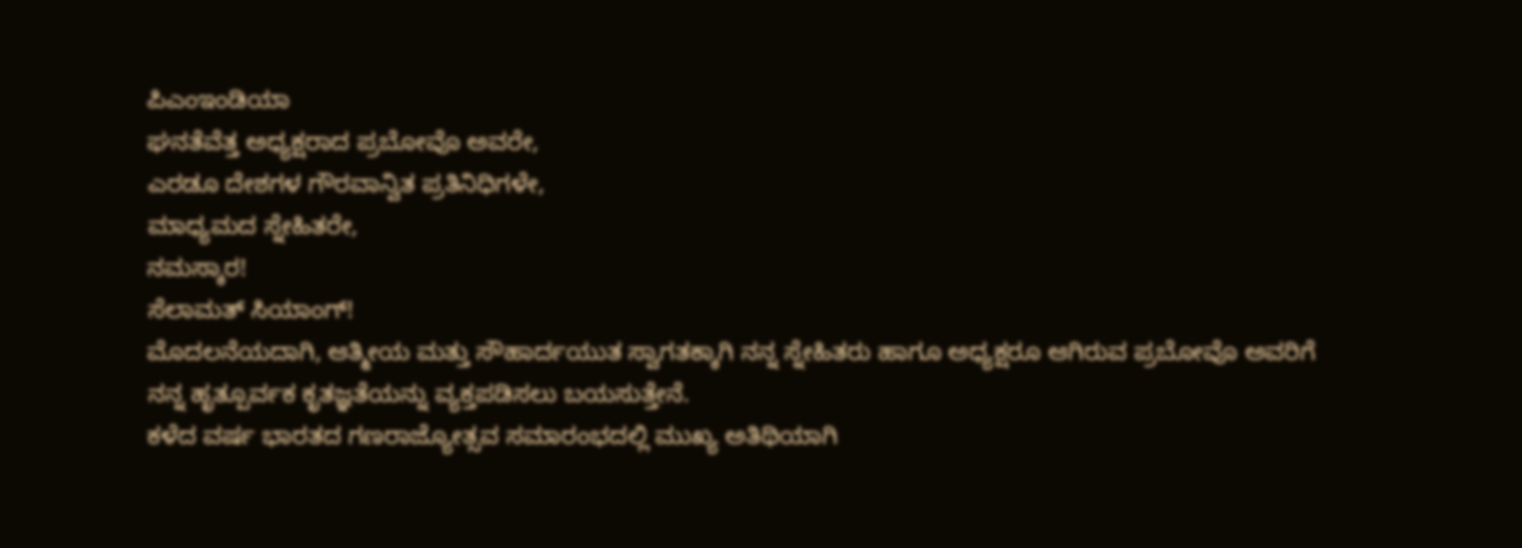ಪಿಎಂಇಂಡಿಯಾ
ಘನತೆವೆತ್ತ ಅಧ್ಯಕ್ಷರಾದ ಪ್ರಬೋವೊ ಅವರೇ,
ಎರಡೂ ದೇಶಗಳ ಗೌರವಾನ್ವಿತ ಪ್ರತಿನಿಧಿಗಳೇ,
ಮಾಧ್ಯಮದ ಸ್ನೇಹಿತರೇ,
ನಮಸ್ಕಾರ!
ಸೆಲಾಮತ್ ಸಿಯಾಂಗ್!
ಮೊದಲನೆಯದಾಗಿ, ಆತ್ಮೀಯ ಮತ್ತು ಸೌಹಾರ್ದಯುತ ಸ್ವಾಗತಕ್ಕಾಗಿ ನನ್ನ ಸ್ನೇಹಿತರು ಹಾಗೂ ಅಧ್ಯಕ್ಷರೂ ಆಗಿರುವ ಪ್ರಬೋವೊ ಅವರಿಗೆ ನನ್ನ ಹೃತ್ಪೂರ್ವಕ ಕೃತಜ್ಞತೆಯನ್ನು ವ್ಯಕ್ತಪಡಿಸಲು ಬಯಸುತ್ತೇನೆ.
ಕಳೆದ ವರ್ಷ ಭಾರತದ ಗಣರಾಜ್ಯೋತ್ಸವ ಸಮಾರಂಭದಲ್ಲಿ ಮುಖ್ಯ ಅತಿಥಿಯಾಗಿ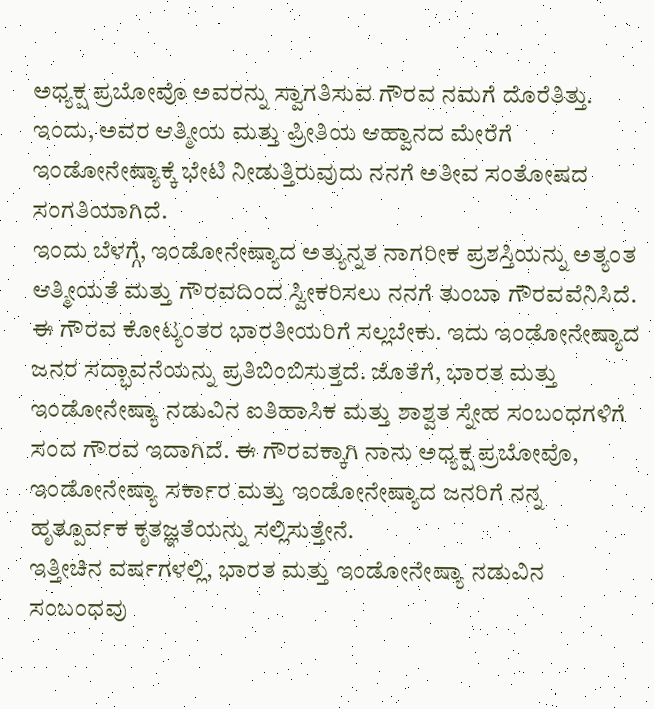ಅಧ್ಯಕ್ಷ ಪ್ರಬೋವೊ ಅವರನ್ನು ಸ್ವಾಗತಿಸುವ ಗೌರವ ನಮಗೆ ದೊರೆತಿತ್ತು. ಇಂದು, ಅವರ ಆತ್ಮೀಯ ಮತ್ತು ಪ್ರೀತಿಯ ಆಹ್ವಾನದ ಮೇರೆಗೆ ಇಂಡೋನೇಷ್ಯಾಕ್ಕೆ ಭೇಟಿ ನೀಡುತ್ತಿರುವುದು ನನಗೆ ಅತೀವ ಸಂತೋಷದ ಸಂಗತಿಯಾಗಿದೆ.
ಇಂದು ಬೆಳಗ್ಗೆ, ಇಂಡೋನೇಷ್ಯಾದ ಅತ್ಯುನ್ನತ ನಾಗರೀಕ ಪ್ರಶಸ್ತಿಯನ್ನು ಅತ್ಯಂತ ಆತ್ಮೀಯತೆ ಮತ್ತು ಗೌರವದಿಂದ ಸ್ವೀಕರಿಸಲು ನನಗೆ ತುಂಬಾ ಗೌರವವೆನಿಸಿದೆ. ಈ ಗೌರವ ಕೋಟ್ಯಂತರ ಭಾರತೀಯರಿಗೆ ಸಲ್ಲಬೇಕು. ಇದು ಇಂಡೋನೇಷ್ಯಾದ ಜನರ ಸದ್ಭಾವನೆಯನ್ನು ಪ್ರತಿಬಿಂಬಿಸುತ್ತದೆ. ಜೊತೆಗೆ, ಭಾರತ ಮತ್ತು ಇಂಡೋನೇಷ್ಯಾ ನಡುವಿನ ಐತಿಹಾಸಿಕ ಮತ್ತು ಶಾಶ್ವತ ಸ್ನೇಹ ಸಂಬಂಧಗಳಿಗೆ ಸಂದ ಗೌರವ ಇದಾಗಿದೆ. ಈ ಗೌರವಕ್ಕಾಗಿ ನಾನು ಅಧ್ಯಕ್ಷ ಪ್ರಬೋವೊ, ಇಂಡೋನೇಷ್ಯಾ ಸರ್ಕಾರ ಮತ್ತು ಇಂಡೋನೇಷ್ಯಾದ ಜನರಿಗೆ ನನ್ನ ಹೃತ್ಪೂರ್ವಕ ಕೃತಜ್ಞತೆಯನ್ನು ಸಲ್ಲಿಸುತ್ತೇನೆ.
ಇತ್ತೀಚಿನ ವರ್ಷಗಳಲ್ಲಿ, ಭಾರತ ಮತ್ತು ಇಂಡೋನೇಷ್ಯಾ ನಡುವಿನ ಸಂಬಂಧವು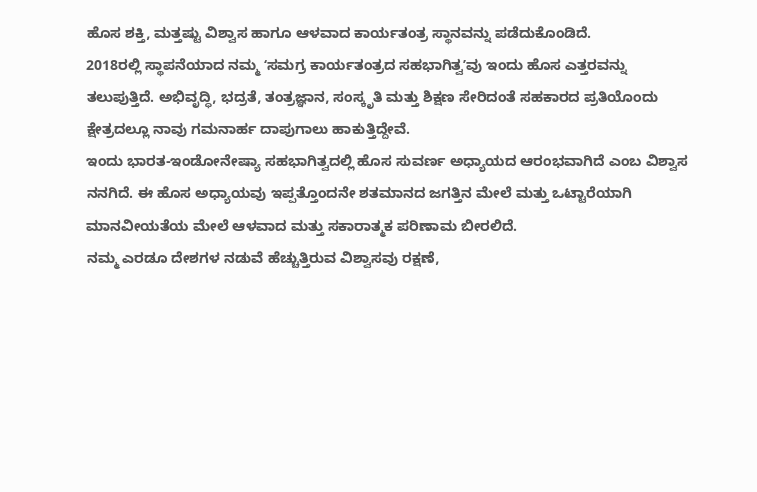ಹೊಸ ಶಕ್ತಿ, ಮತ್ತಷ್ಟು ವಿಶ್ವಾಸ ಹಾಗೂ ಆಳವಾದ ಕಾರ್ಯತಂತ್ರ ಸ್ಥಾನವನ್ನು ಪಡೆದುಕೊಂಡಿದೆ.
2018ರಲ್ಲಿ ಸ್ಥಾಪನೆಯಾದ ನಮ್ಮ ʻಸಮಗ್ರ ಕಾರ್ಯತಂತ್ರದ ಸಹಭಾಗಿತ್ವʼವು ಇಂದು ಹೊಸ ಎತ್ತರವನ್ನು ತಲುಪುತ್ತಿದೆ. ಅಭಿವೃದ್ಧಿ, ಭದ್ರತೆ, ತಂತ್ರಜ್ಞಾನ, ಸಂಸ್ಕೃತಿ ಮತ್ತು ಶಿಕ್ಷಣ ಸೇರಿದಂತೆ ಸಹಕಾರದ ಪ್ರತಿಯೊಂದು ಕ್ಷೇತ್ರದಲ್ಲೂ ನಾವು ಗಮನಾರ್ಹ ದಾಪುಗಾಲು ಹಾಕುತ್ತಿದ್ದೇವೆ.
ಇಂದು ಭಾರತ-ಇಂಡೋನೇಷ್ಯಾ ಸಹಭಾಗಿತ್ವದಲ್ಲಿ ಹೊಸ ಸುವರ್ಣ ಅಧ್ಯಾಯದ ಆರಂಭವಾಗಿದೆ ಎಂಬ ವಿಶ್ವಾಸ ನನಗಿದೆ. ಈ ಹೊಸ ಅಧ್ಯಾಯವು ಇಪ್ಪತ್ತೊಂದನೇ ಶತಮಾನದ ಜಗತ್ತಿನ ಮೇಲೆ ಮತ್ತು ಒಟ್ಟಾರೆಯಾಗಿ ಮಾನವೀಯತೆಯ ಮೇಲೆ ಆಳವಾದ ಮತ್ತು ಸಕಾರಾತ್ಮಕ ಪರಿಣಾಮ ಬೀರಲಿದೆ.
ನಮ್ಮ ಎರಡೂ ದೇಶಗಳ ನಡುವೆ ಹೆಚ್ಚುತ್ತಿರುವ ವಿಶ್ವಾಸವು ರಕ್ಷಣೆ,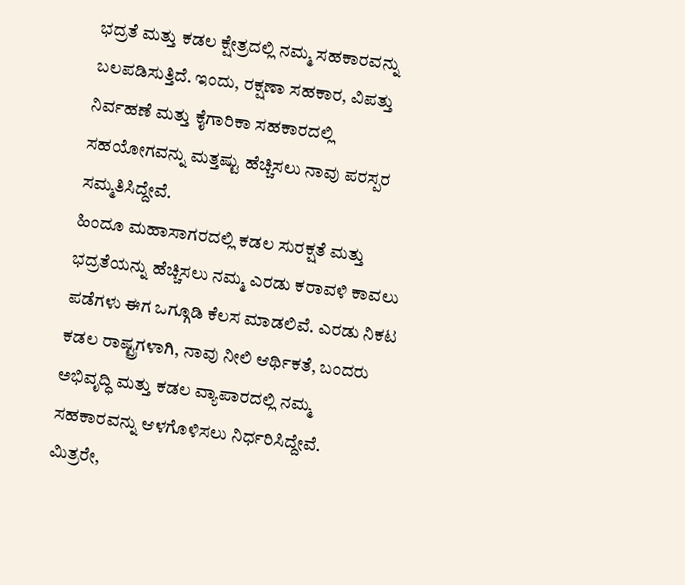ಭದ್ರತೆ ಮತ್ತು ಕಡಲ ಕ್ಷೇತ್ರದಲ್ಲಿ ನಮ್ಮ ಸಹಕಾರವನ್ನು ಬಲಪಡಿಸುತ್ತಿದೆ. ಇಂದು, ರಕ್ಷಣಾ ಸಹಕಾರ, ವಿಪತ್ತು ನಿರ್ವಹಣೆ ಮತ್ತು ಕೈಗಾರಿಕಾ ಸಹಕಾರದಲ್ಲಿ ಸಹಯೋಗವನ್ನು ಮತ್ತಷ್ಟು ಹೆಚ್ಚಿಸಲು ನಾವು ಪರಸ್ಪರ ಸಮ್ಮತಿಸಿದ್ದೇವೆ.
ಹಿಂದೂ ಮಹಾಸಾಗರದಲ್ಲಿ ಕಡಲ ಸುರಕ್ಷತೆ ಮತ್ತು ಭದ್ರತೆಯನ್ನು ಹೆಚ್ಚಿಸಲು ನಮ್ಮ ಎರಡು ಕರಾವಳಿ ಕಾವಲು ಪಡೆಗಳು ಈಗ ಒಗ್ಗೂಡಿ ಕೆಲಸ ಮಾಡಲಿವೆ. ಎರಡು ನಿಕಟ ಕಡಲ ರಾಷ್ಟ್ರಗಳಾಗಿ, ನಾವು ನೀಲಿ ಆರ್ಥಿಕತೆ, ಬಂದರು ಅಭಿವೃದ್ಧಿ ಮತ್ತು ಕಡಲ ವ್ಯಾಪಾರದಲ್ಲಿ ನಮ್ಮ ಸಹಕಾರವನ್ನು ಆಳಗೊಳಿಸಲು ನಿರ್ಧರಿಸಿದ್ದೇವೆ.
ಮಿತ್ರರೇ,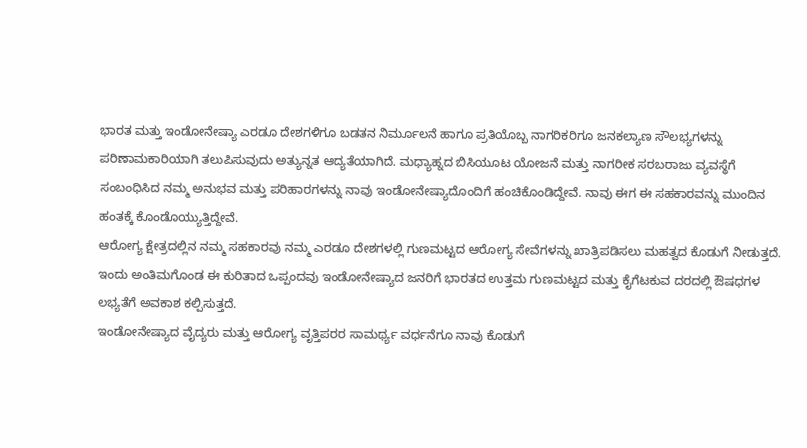ಭಾರತ ಮತ್ತು ಇಂಡೋನೇಷ್ಯಾ ಎರಡೂ ದೇಶಗಳಿಗೂ ಬಡತನ ನಿರ್ಮೂಲನೆ ಹಾಗೂ ಪ್ರತಿಯೊಬ್ಬ ನಾಗರಿಕರಿಗೂ ಜನಕಲ್ಯಾಣ ಸೌಲಭ್ಯಗಳನ್ನು ಪರಿಣಾಮಕಾರಿಯಾಗಿ ತಲುಪಿಸುವುದು ಅತ್ಯುನ್ನತ ಆದ್ಯತೆಯಾಗಿದೆ. ಮಧ್ಯಾಹ್ನದ ಬಿಸಿಯೂಟ ಯೋಜನೆ ಮತ್ತು ನಾಗರೀಕ ಸರಬರಾಜು ವ್ಯವಸ್ಥೆಗೆ ಸಂಬಂಧಿಸಿದ ನಮ್ಮ ಅನುಭವ ಮತ್ತು ಪರಿಹಾರಗಳನ್ನು ನಾವು ಇಂಡೋನೇಷ್ಯಾದೊಂದಿಗೆ ಹಂಚಿಕೊಂಡಿದ್ದೇವೆ. ನಾವು ಈಗ ಈ ಸಹಕಾರವನ್ನು ಮುಂದಿನ ಹಂತಕ್ಕೆ ಕೊಂಡೊಯ್ಯುತ್ತಿದ್ದೇವೆ.
ಆರೋಗ್ಯ ಕ್ಷೇತ್ರದಲ್ಲಿನ ನಮ್ಮ ಸಹಕಾರವು ನಮ್ಮ ಎರಡೂ ದೇಶಗಳಲ್ಲಿ ಗುಣಮಟ್ಟದ ಆರೋಗ್ಯ ಸೇವೆಗಳನ್ನು ಖಾತ್ರಿಪಡಿಸಲು ಮಹತ್ವದ ಕೊಡುಗೆ ನೀಡುತ್ತದೆ. ಇಂದು ಅಂತಿಮಗೊಂಡ ಈ ಕುರಿತಾದ ಒಪ್ಪಂದವು ಇಂಡೋನೇಷ್ಯಾದ ಜನರಿಗೆ ಭಾರತದ ಉತ್ತಮ ಗುಣಮಟ್ಟದ ಮತ್ತು ಕೈಗೆಟಕುವ ದರದಲ್ಲಿ ಔಷಧಗಳ ಲಭ್ಯತೆಗೆ ಅವಕಾಶ ಕಲ್ಪಿಸುತ್ತದೆ.
ಇಂಡೋನೇಷ್ಯಾದ ವೈದ್ಯರು ಮತ್ತು ಆರೋಗ್ಯ ವೃತ್ತಿಪರರ ಸಾಮರ್ಥ್ಯ ವರ್ಧನೆಗೂ ನಾವು ಕೊಡುಗೆ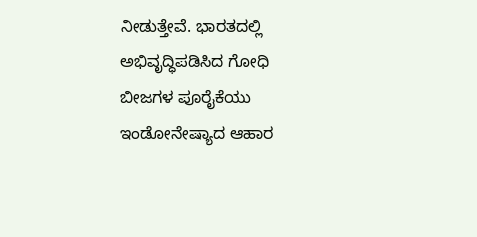ನೀಡುತ್ತೇವೆ. ಭಾರತದಲ್ಲಿ ಅಭಿವೃದ್ಧಿಪಡಿಸಿದ ಗೋಧಿ ಬೀಜಗಳ ಪೂರೈಕೆಯು ಇಂಡೋನೇಷ್ಯಾದ ಆಹಾರ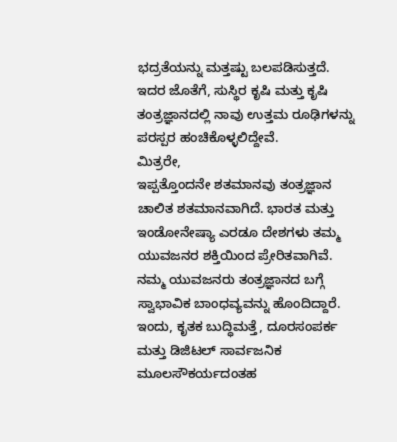ಭದ್ರತೆಯನ್ನು ಮತ್ತಷ್ಟು ಬಲಪಡಿಸುತ್ತದೆ. ಇದರ ಜೊತೆಗೆ, ಸುಸ್ಥಿರ ಕೃಷಿ ಮತ್ತು ಕೃಷಿ ತಂತ್ರಜ್ಞಾನದಲ್ಲಿ ನಾವು ಉತ್ತಮ ರೂಢಿಗಳನ್ನು ಪರಸ್ಪರ ಹಂಚಿಕೊಳ್ಳಲಿದ್ದೇವೆ.
ಮಿತ್ರರೇ,
ಇಪ್ಪತ್ತೊಂದನೇ ಶತಮಾನವು ತಂತ್ರಜ್ಞಾನ ಚಾಲಿತ ಶತಮಾನವಾಗಿದೆ. ಭಾರತ ಮತ್ತು ಇಂಡೋನೇಷ್ಯಾ ಎರಡೂ ದೇಶಗಳು ತಮ್ಮ ಯುವಜನರ ಶಕ್ತಿಯಿಂದ ಪ್ರೇರಿತವಾಗಿವೆ. ನಮ್ಮ ಯುವಜನರು ತಂತ್ರಜ್ಞಾನದ ಬಗ್ಗೆ ಸ್ವಾಭಾವಿಕ ಬಾಂಧವ್ಯವನ್ನು ಹೊಂದಿದ್ದಾರೆ.
ಇಂದು, ಕೃತಕ ಬುದ್ಧಿಮತ್ತೆ, ದೂರಸಂಪರ್ಕ ಮತ್ತು ಡಿಜಿಟಲ್ ಸಾರ್ವಜನಿಕ ಮೂಲಸೌಕರ್ಯದಂತಹ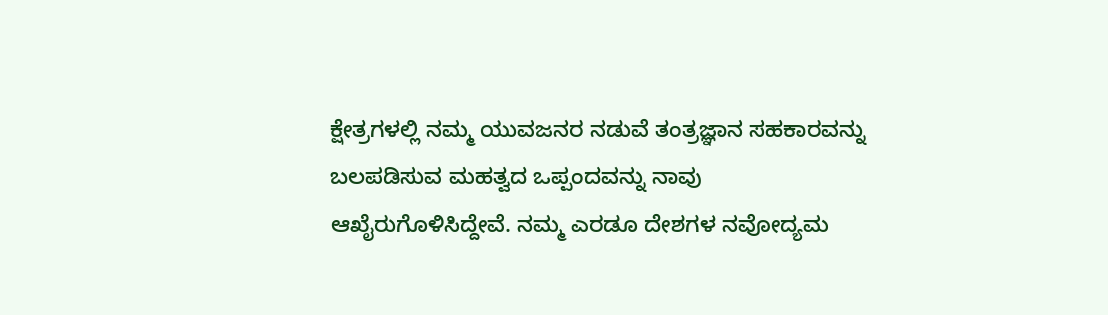ಕ್ಷೇತ್ರಗಳಲ್ಲಿ ನಮ್ಮ ಯುವಜನರ ನಡುವೆ ತಂತ್ರಜ್ಞಾನ ಸಹಕಾರವನ್ನು ಬಲಪಡಿಸುವ ಮಹತ್ವದ ಒಪ್ಪಂದವನ್ನು ನಾವು ಆಖೈರುಗೊಳಿಸಿದ್ದೇವೆ. ನಮ್ಮ ಎರಡೂ ದೇಶಗಳ ನವೋದ್ಯಮ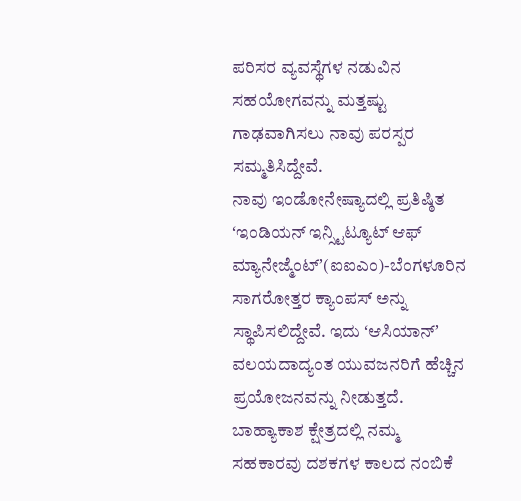ಪರಿಸರ ವ್ಯವಸ್ಥೆಗಳ ನಡುವಿನ ಸಹಯೋಗವನ್ನು ಮತ್ತಷ್ಟು ಗಾಢವಾಗಿಸಲು ನಾವು ಪರಸ್ಪರ ಸಮ್ಮತಿಸಿದ್ದೇವೆ.
ನಾವು ಇಂಡೋನೇಷ್ಯಾದಲ್ಲಿ ಪ್ರತಿಷ್ಠಿತ ʻಇಂಡಿಯನ್ ಇನ್ಸ್ಟಿಟ್ಯೂಟ್ ಆಫ್ ಮ್ಯಾನೇಜ್ಮೆಂಟ್ʼ(ಐಐಎಂ)-ಬೆಂಗಳೂರಿನ ಸಾಗರೋತ್ತರ ಕ್ಯಾಂಪಸ್ ಅನ್ನು ಸ್ಥಾಪಿಸಲಿದ್ದೇವೆ. ಇದು ʻಆಸಿಯಾನ್ʼ ವಲಯದಾದ್ಯಂತ ಯುವಜನರಿಗೆ ಹೆಚ್ಚಿನ ಪ್ರಯೋಜನವನ್ನು ನೀಡುತ್ತದೆ.
ಬಾಹ್ಯಾಕಾಶ ಕ್ಷೇತ್ರದಲ್ಲಿ ನಮ್ಮ ಸಹಕಾರವು ದಶಕಗಳ ಕಾಲದ ನಂಬಿಕೆ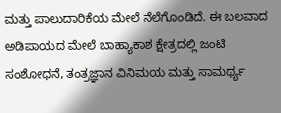ಮತ್ತು ಪಾಲುದಾರಿಕೆಯ ಮೇಲೆ ನೆಲೆಗೊಂಡಿದೆ. ಈ ಬಲವಾದ ಅಡಿಪಾಯದ ಮೇಲೆ ಬಾಹ್ಯಾಕಾಶ ಕ್ಷೇತ್ರದಲ್ಲಿ ಜಂಟಿ ಸಂಶೋಧನೆ, ತಂತ್ರಜ್ಞಾನ ವಿನಿಮಯ ಮತ್ತು ಸಾಮರ್ಥ್ಯ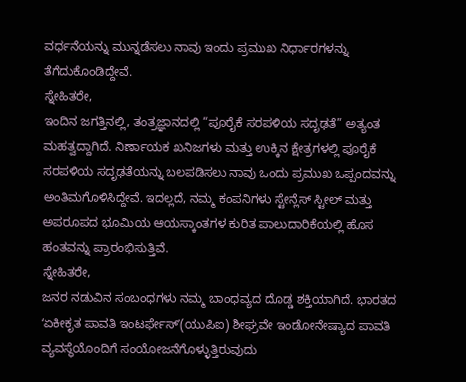ವರ್ಧನೆಯನ್ನು ಮುನ್ನಡೆಸಲು ನಾವು ಇಂದು ಪ್ರಮುಖ ನಿರ್ಧಾರಗಳನ್ನು ತೆಗೆದುಕೊಂಡಿದ್ದೇವೆ.
ಸ್ನೇಹಿತರೇ,
ಇಂದಿನ ಜಗತ್ತಿನಲ್ಲಿ, ತಂತ್ರಜ್ಞಾನದಲ್ಲಿ “ಪೂರೈಕೆ ಸರಪಳಿಯ ಸದೃಢತೆ” ಅತ್ಯಂತ ಮಹತ್ವದ್ದಾಗಿದೆ. ನಿರ್ಣಾಯಕ ಖನಿಜಗಳು ಮತ್ತು ಉಕ್ಕಿನ ಕ್ಷೇತ್ರಗಳಲ್ಲಿ ಪೂರೈಕೆ ಸರಪಳಿಯ ಸದೃಢತೆಯನ್ನು ಬಲಪಡಿಸಲು ನಾವು ಒಂದು ಪ್ರಮುಖ ಒಪ್ಪಂದವನ್ನು ಅಂತಿಮಗೊಳಿಸಿದ್ದೇವೆ. ಇದಲ್ಲದೆ, ನಮ್ಮ ಕಂಪನಿಗಳು ಸ್ಟೇನ್ಲೆಸ್ ಸ್ಟೀಲ್ ಮತ್ತು ಅಪರೂಪದ ಭೂಮಿಯ ಆಯಸ್ಕಾಂತಗಳ ಕುರಿತ ಪಾಲುದಾರಿಕೆಯಲ್ಲಿ ಹೊಸ ಹಂತವನ್ನು ಪ್ರಾರಂಭಿಸುತ್ತಿವೆ.
ಸ್ನೇಹಿತರೇ,
ಜನರ ನಡುವಿನ ಸಂಬಂಧಗಳು ನಮ್ಮ ಬಾಂಧವ್ಯದ ದೊಡ್ಡ ಶಕ್ತಿಯಾಗಿದೆ. ಭಾರತದ ʻಏಕೀಕೃತ ಪಾವತಿ ಇಂಟರ್ಫೇಸ್ʼ(ಯುಪಿಐ) ಶೀಘ್ರವೇ ಇಂಡೋನೇಷ್ಯಾದ ಪಾವತಿ ವ್ಯವಸ್ಥೆಯೊಂದಿಗೆ ಸಂಯೋಜನೆಗೊಳ್ಳುತ್ತಿರುವುದು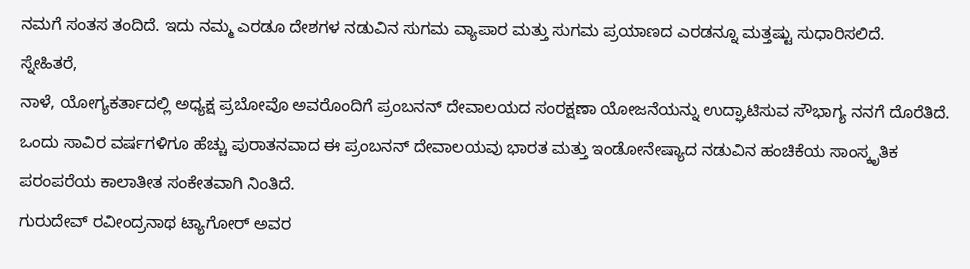ನಮಗೆ ಸಂತಸ ತಂದಿದೆ. ಇದು ನಮ್ಮ ಎರಡೂ ದೇಶಗಳ ನಡುವಿನ ಸುಗಮ ವ್ಯಾಪಾರ ಮತ್ತು ಸುಗಮ ಪ್ರಯಾಣದ ಎರಡನ್ನೂ ಮತ್ತಷ್ಟು ಸುಧಾರಿಸಲಿದೆ.
ಸ್ನೇಹಿತರೆ,
ನಾಳೆ, ಯೋಗ್ಯಕರ್ತಾದಲ್ಲಿ ಅಧ್ಯಕ್ಷ ಪ್ರಬೋವೊ ಅವರೊಂದಿಗೆ ಪ್ರಂಬನನ್ ದೇವಾಲಯದ ಸಂರಕ್ಷಣಾ ಯೋಜನೆಯನ್ನು ಉದ್ಘಾಟಿಸುವ ಸೌಭಾಗ್ಯ ನನಗೆ ದೊರೆತಿದೆ. ಒಂದು ಸಾವಿರ ವರ್ಷಗಳಿಗೂ ಹೆಚ್ಚು ಪುರಾತನವಾದ ಈ ಪ್ರಂಬನನ್ ದೇವಾಲಯವು ಭಾರತ ಮತ್ತು ಇಂಡೋನೇಷ್ಯಾದ ನಡುವಿನ ಹಂಚಿಕೆಯ ಸಾಂಸ್ಕೃತಿಕ ಪರಂಪರೆಯ ಕಾಲಾತೀತ ಸಂಕೇತವಾಗಿ ನಿಂತಿದೆ.
ಗುರುದೇವ್ ರವೀಂದ್ರನಾಥ ಟ್ಯಾಗೋರ್ ಅವರ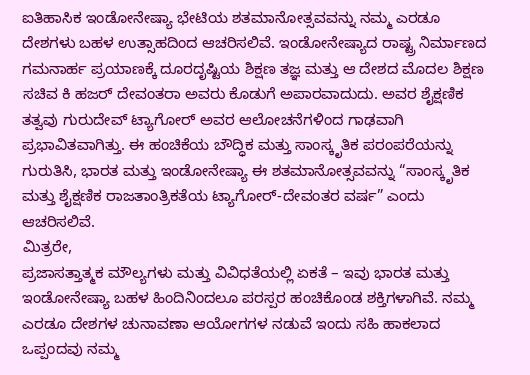ಐತಿಹಾಸಿಕ ಇಂಡೋನೇಷ್ಯಾ ಭೇಟಿಯ ಶತಮಾನೋತ್ಸವವನ್ನು ನಮ್ಮ ಎರಡೂ ದೇಶಗಳು ಬಹಳ ಉತ್ಸಾಹದಿಂದ ಆಚರಿಸಲಿವೆ. ಇಂಡೋನೇಷ್ಯಾದ ರಾಷ್ಟ್ರ ನಿರ್ಮಾಣದ ಗಮನಾರ್ಹ ಪ್ರಯಾಣಕ್ಕೆ ದೂರದೃಷ್ಟಿಯ ಶಿಕ್ಷಣ ತಜ್ಞ ಮತ್ತು ಆ ದೇಶದ ಮೊದಲ ಶಿಕ್ಷಣ ಸಚಿವ ಕಿ ಹಜರ್ ದೇವಂತರಾ ಅವರು ಕೊಡುಗೆ ಅಪಾರವಾದುದು. ಅವರ ಶೈಕ್ಷಣಿಕ ತತ್ವವು ಗುರುದೇವ್ ಟ್ಯಾಗೋರ್ ಅವರ ಆಲೋಚನೆಗಳಿಂದ ಗಾಢವಾಗಿ ಪ್ರಭಾವಿತವಾಗಿತ್ತು. ಈ ಹಂಚಿಕೆಯ ಬೌದ್ಧಿಕ ಮತ್ತು ಸಾಂಸ್ಕೃತಿಕ ಪರಂಪರೆಯನ್ನು ಗುರುತಿಸಿ, ಭಾರತ ಮತ್ತು ಇಂಡೋನೇಷ್ಯಾ ಈ ಶತಮಾನೋತ್ಸವವನ್ನು “ಸಾಂಸ್ಕೃತಿಕ ಮತ್ತು ಶೈಕ್ಷಣಿಕ ರಾಜತಾಂತ್ರಿಕತೆಯ ಟ್ಯಾಗೋರ್-ದೇವಂತರ ವರ್ಷ” ಎಂದು ಆಚರಿಸಲಿವೆ.
ಮಿತ್ರರೇ,
ಪ್ರಜಾಸತ್ತಾತ್ಮಕ ಮೌಲ್ಯಗಳು ಮತ್ತು ವಿವಿಧತೆಯಲ್ಲಿ ಏಕತೆ – ಇವು ಭಾರತ ಮತ್ತು ಇಂಡೋನೇಷ್ಯಾ ಬಹಳ ಹಿಂದಿನಿಂದಲೂ ಪರಸ್ಪರ ಹಂಚಿಕೊಂಡ ಶಕ್ತಿಗಳಾಗಿವೆ. ನಮ್ಮ ಎರಡೂ ದೇಶಗಳ ಚುನಾವಣಾ ಆಯೋಗಗಳ ನಡುವೆ ಇಂದು ಸಹಿ ಹಾಕಲಾದ ಒಪ್ಪಂದವು ನಮ್ಮ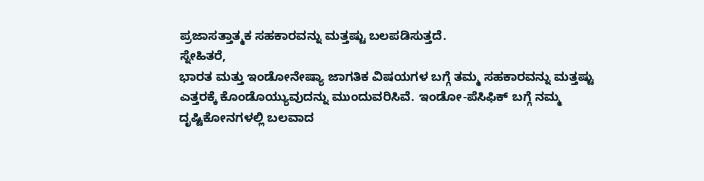ಪ್ರಜಾಸತ್ತಾತ್ಮಕ ಸಹಕಾರವನ್ನು ಮತ್ತಷ್ಟು ಬಲಪಡಿಸುತ್ತದೆ.
ಸ್ನೇಹಿತರೆ,
ಭಾರತ ಮತ್ತು ಇಂಡೋನೇಷ್ಯಾ ಜಾಗತಿಕ ವಿಷಯಗಳ ಬಗ್ಗೆ ತಮ್ಮ ಸಹಕಾರವನ್ನು ಮತ್ತಷ್ಟು ಎತ್ತರಕ್ಕೆ ಕೊಂಡೊಯ್ಯುವುದನ್ನು ಮುಂದುವರಿಸಿವೆ. ಇಂಡೋ-ಪೆಸಿಫಿಕ್ ಬಗ್ಗೆ ನಮ್ಮ ದೃಷ್ಟಿಕೋನಗಳಲ್ಲಿ ಬಲವಾದ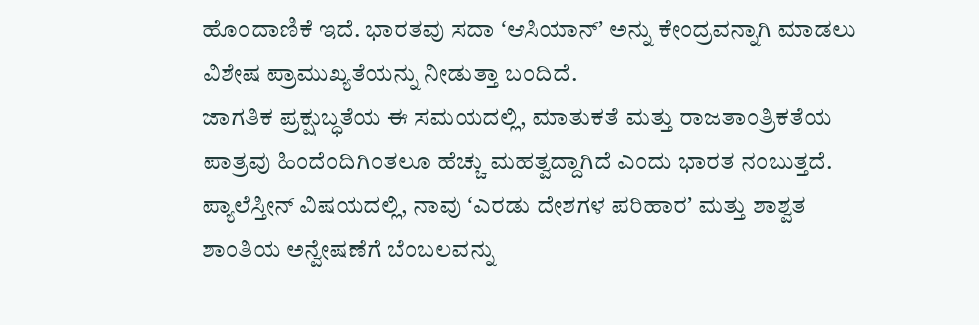ಹೊಂದಾಣಿಕೆ ಇದೆ. ಭಾರತವು ಸದಾ ʻಆಸಿಯಾನ್ʼ ಅನ್ನು ಕೇಂದ್ರವನ್ನಾಗಿ ಮಾಡಲು ವಿಶೇಷ ಪ್ರಾಮುಖ್ಯತೆಯನ್ನು ನೀಡುತ್ತಾ ಬಂದಿದೆ.
ಜಾಗತಿಕ ಪ್ರಕ್ಷುಬ್ಧತೆಯ ಈ ಸಮಯದಲ್ಲಿ, ಮಾತುಕತೆ ಮತ್ತು ರಾಜತಾಂತ್ರಿಕತೆಯ ಪಾತ್ರವು ಹಿಂದೆಂದಿಗಿಂತಲೂ ಹೆಚ್ಚು ಮಹತ್ವದ್ದಾಗಿದೆ ಎಂದು ಭಾರತ ನಂಬುತ್ತದೆ. ಪ್ಯಾಲೆಸ್ತೀನ್ ವಿಷಯದಲ್ಲಿ, ನಾವು ʻಎರಡು ದೇಶಗಳ ಪರಿಹಾರʼ ಮತ್ತು ಶಾಶ್ವತ ಶಾಂತಿಯ ಅನ್ವೇಷಣೆಗೆ ಬೆಂಬಲವನ್ನು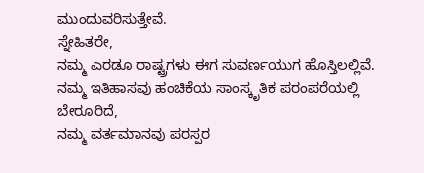ಮುಂದುವರಿಸುತ್ತೇವೆ.
ಸ್ನೇಹಿತರೇ,
ನಮ್ಮ ಎರಡೂ ರಾಷ್ಟ್ರಗಳು ಈಗ ಸುವರ್ಣಯುಗ ಹೊಸ್ತಿಲಲ್ಲಿವೆ.
ನಮ್ಮ ಇತಿಹಾಸವು ಹಂಚಿಕೆಯ ಸಾಂಸ್ಕೃತಿಕ ಪರಂಪರೆಯಲ್ಲಿ ಬೇರೂರಿದೆ,
ನಮ್ಮ ವರ್ತಮಾನವು ಪರಸ್ಪರ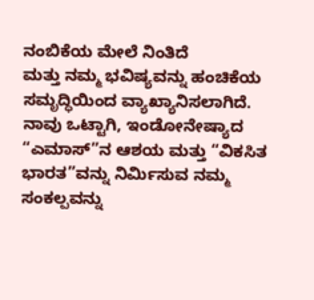ನಂಬಿಕೆಯ ಮೇಲೆ ನಿಂತಿದೆ
ಮತ್ತು ನಮ್ಮ ಭವಿಷ್ಯವನ್ನು ಹಂಚಿಕೆಯ ಸಮೃದ್ಧಿಯಿಂದ ವ್ಯಾಖ್ಯಾನಿಸಲಾಗಿದೆ.
ನಾವು ಒಟ್ಟಾಗಿ, ಇಂಡೋನೇಷ್ಯಾದ “ಎಮಾಸ್”ನ ಆಶಯ ಮತ್ತು “ವಿಕಸಿತ ಭಾರತ”ವನ್ನು ನಿರ್ಮಿಸುವ ನಮ್ಮ ಸಂಕಲ್ಪವನ್ನು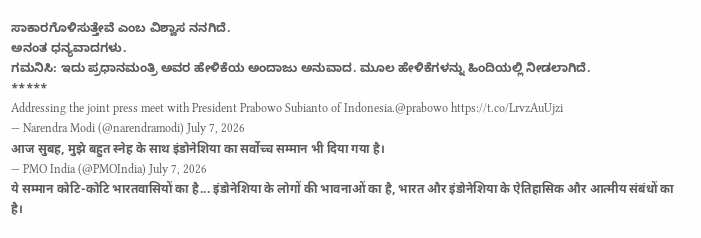ಸಾಕಾರಗೊಳಿಸುತ್ತೇವೆ ಎಂಬ ವಿಶ್ವಾಸ ನನಗಿದೆ.
ಅನಂತ ಧನ್ಯವಾದಗಳು.
ಗಮನಿಸಿ: ಇದು ಪ್ರಧಾನಮಂತ್ರಿ ಅವರ ಹೇಳಿಕೆಯ ಅಂದಾಜು ಅನುವಾದ. ಮೂಲ ಹೇಳಿಕೆಗಳನ್ನು ಹಿಂದಿಯಲ್ಲಿ ನೀಡಲಾಗಿದೆ.
*****
Addressing the joint press meet with President Prabowo Subianto of Indonesia.@prabowo https://t.co/LrvzAuUjzi
— Narendra Modi (@narendramodi) July 7, 2026
आज सुबह, मुझे बहुत स्नेह के साथ इंडोनेशिया का सर्वोच्च सम्मान भी दिया गया है।
— PMO India (@PMOIndia) July 7, 2026
ये सम्मान कोटि-कोटि भारतवासियों का है... इंडोनेशिया के लोगों की भावनाओं का है, भारत और इंडोनेशिया के ऐतिहासिक और आत्मीय संबंधों का है।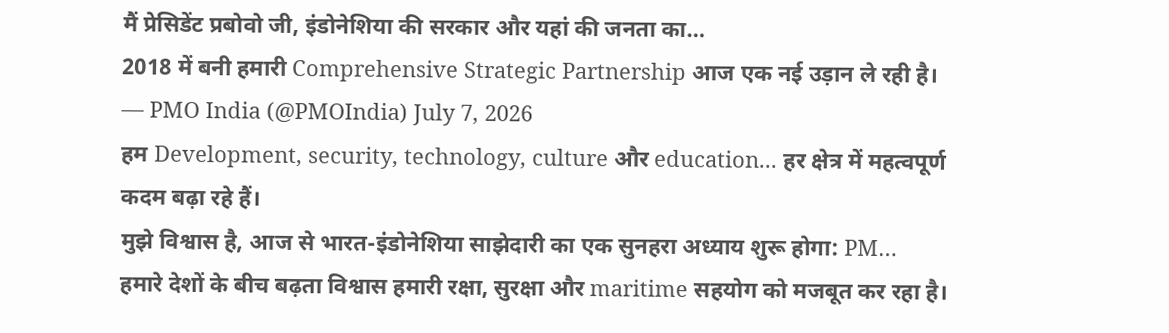मैं प्रेसिडेंट प्रबोवो जी, इंडोनेशिया की सरकार और यहां की जनता का…
2018 में बनी हमारी Comprehensive Strategic Partnership आज एक नई उड़ान ले रही है।
— PMO India (@PMOIndia) July 7, 2026
हम Development, security, technology, culture और education... हर क्षेत्र में महत्वपूर्ण कदम बढ़ा रहे हैं।
मुझे विश्वास है, आज से भारत-इंडोनेशिया साझेदारी का एक सुनहरा अध्याय शुरू होगा: PM…
हमारे देशों के बीच बढ़ता विश्वास हमारी रक्षा, सुरक्षा और maritime सहयोग को मजबूत कर रहा है।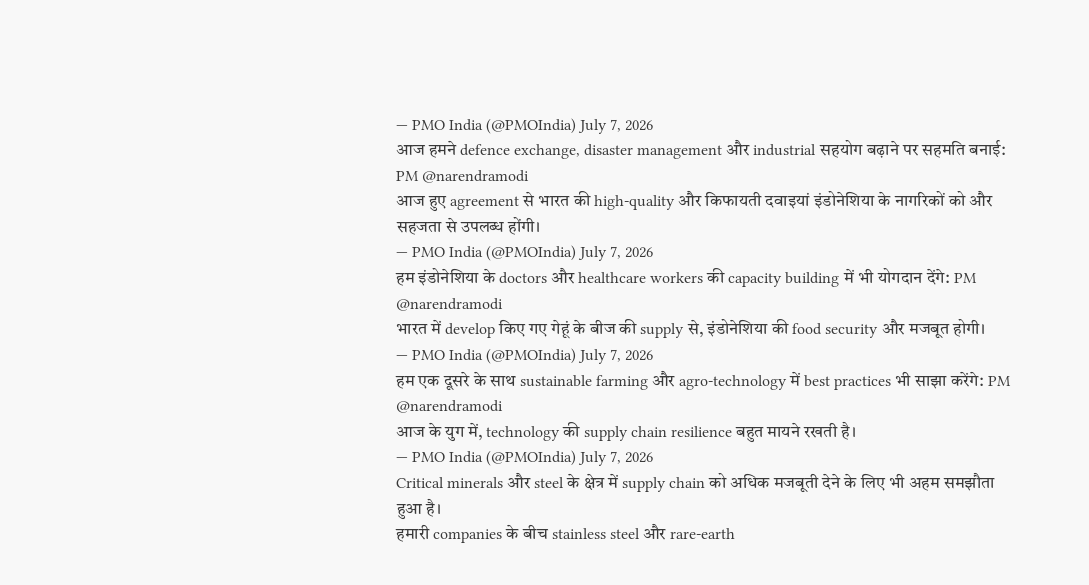— PMO India (@PMOIndia) July 7, 2026
आज हमने defence exchange, disaster management और industrial सहयोग बढ़ाने पर सहमति बनाई: PM @narendramodi
आज हुए agreement से भारत की high-quality और किफायती दवाइयां इंडोनेशिया के नागरिकों को और सहजता से उपलब्ध होंगी।
— PMO India (@PMOIndia) July 7, 2026
हम इंडोनेशिया के doctors और healthcare workers की capacity building में भी योगदान देंगे: PM @narendramodi
भारत में develop किए गए गेहूं के बीज की supply से, इंडोनेशिया की food security और मजबूत होगी।
— PMO India (@PMOIndia) July 7, 2026
हम एक दूसरे के साथ sustainable farming और agro-technology में best practices भी साझा करेंगे: PM @narendramodi
आज के युग में, technology की supply chain resilience बहुत मायने रखती है।
— PMO India (@PMOIndia) July 7, 2026
Critical minerals और steel के क्षेत्र में supply chain को अधिक मजबूती देने के लिए भी अहम समझौता हुआ है।
हमारी companies के बीच stainless steel और rare-earth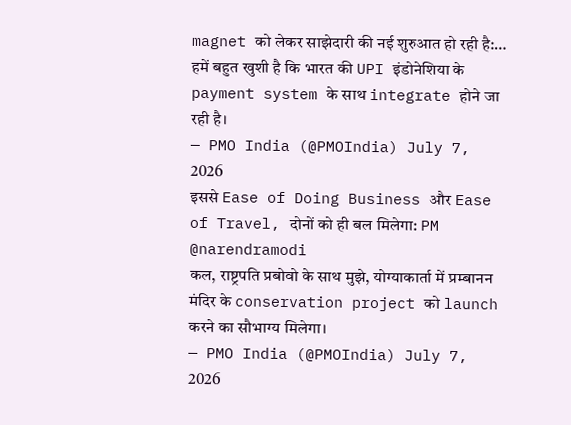magnet को लेकर साझेदारी की नई शुरुआत हो रही है:…
हमें बहुत खुशी है कि भारत की UPI इंडोनेशिया के payment system के साथ integrate होने जा रही है।
— PMO India (@PMOIndia) July 7, 2026
इससे Ease of Doing Business और Ease of Travel, दोनों को ही बल मिलेगा: PM @narendramodi
कल, राष्ट्रपति प्रबोवो के साथ मुझे, योग्याकार्ता में प्रम्बानन मंदिर के conservation project को launch करने का सौभाग्य मिलेगा।
— PMO India (@PMOIndia) July 7, 2026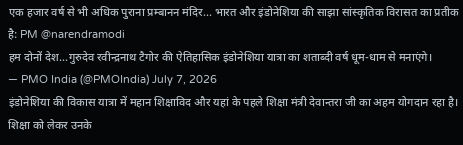एक हजार वर्ष से भी अधिक पुराना प्रम्बानन मंदिर... भारत और इंडोनेशिया की साझा सांस्कृतिक विरासत का प्रतीक है: PM @narendramodi
हम दोनों देश...गुरुदेव रवीन्द्रनाथ टैगोर की ऐतिहासिक इंडोनेशिया यात्रा का शताब्दी वर्ष धूम-धाम से मनाएंगे।
— PMO India (@PMOIndia) July 7, 2026
इंडोनेशिया की विकास यात्रा में महान शिक्षाविद और यहां के पहले शिक्षा मंत्री देवान्तरा जी का अहम योगदान रहा है।
शिक्षा को लेकर उनके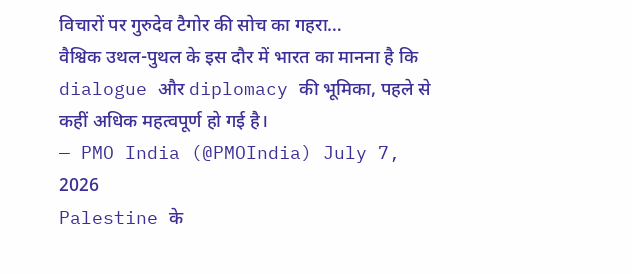विचारों पर गुरुदेव टैगोर की सोच का गहरा…
वैश्विक उथल-पुथल के इस दौर में भारत का मानना है कि dialogue और diplomacy की भूमिका, पहले से कहीं अधिक महत्वपूर्ण हो गई है।
— PMO India (@PMOIndia) July 7, 2026
Palestine के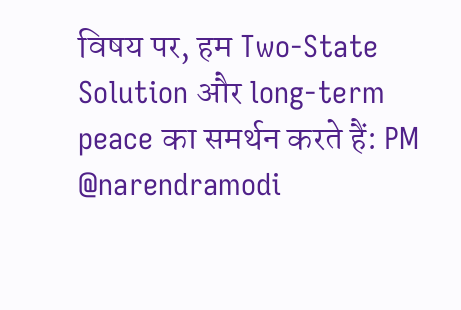विषय पर, हम Two-State Solution और long-term peace का समर्थन करते हैं: PM @narendramodi